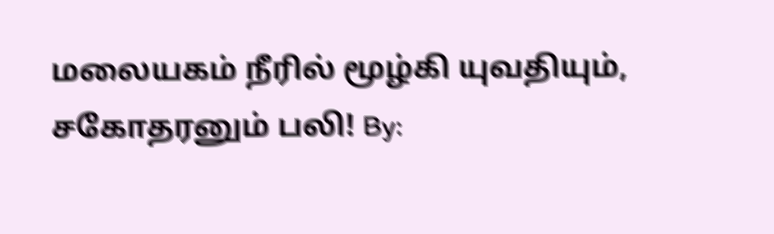மலையகம் நீரில் மூழ்கி யுவதியும், சகோதரனும் பலி! By: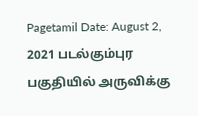Pagetamil Date: August 2, 2021 படல்கும்புர பகுதியில் அருவிக்கு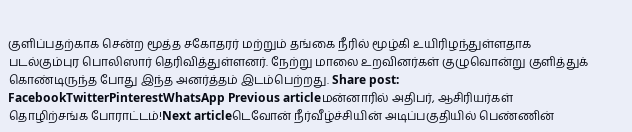குளிப்பதற்காக சென்ற மூத்த சகோதரர் மற்றும் தங்கை நீரில் மூழ்கி உயிரிழந்துள்ளதாக படல்கும்புர பொலிஸார் தெரிவித்துள்ளனர். நேற்று மாலை உறவினர்கள் குழுவொன்று குளித்துக் கொண்டிருந்த போது இந்த அனர்த்தம் இடம்பெற்றது. Share post: FacebookTwitterPinterestWhatsApp Previous articleமன்னாரில் அதிபர், ஆசிரியர்கள் தொழிற்சங்க போராட்டம்!Next articleடெவோன் நீர்வீழ்ச்சியின் அடிப்பகுதியில் பெண்ணின்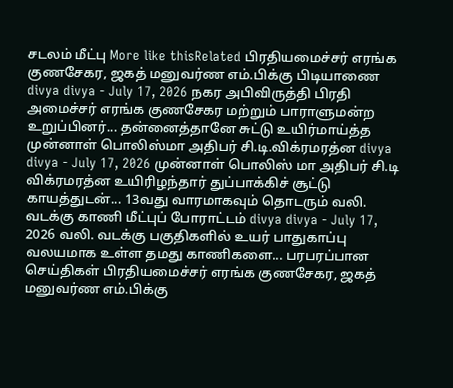சடலம் மீட்பு More like thisRelated பிரதியமைச்சர் எரங்க குணசேகர, ஜகத் மனுவர்ண எம்.பிக்கு பிடியாணை divya divya - July 17, 2026 நகர அபிவிருத்தி பிரதி அமைச்சர் எரங்க குணசேகர மற்றும் பாராளுமன்ற உறுப்பினர்... தன்னைத்தானே சுட்டு உயிர்மாய்த்த முன்னாள் பொலிஸ்மா அதிபர் சி.டி.விக்ரமரத்ன divya divya - July 17, 2026 முன்னாள் பொலிஸ் மா அதிபர் சி.டி விக்ரமரத்ன உயிரிழந்தார் துப்பாக்கிச் சூட்டு காயத்துடன்... 13வது வாரமாகவும் தொடரும் வலி. வடக்கு காணி மீட்புப் போராட்டம் divya divya - July 17, 2026 வலி. வடக்கு பகுதிகளில் உயர் பாதுகாப்பு வலயமாக உள்ள தமது காணிகளை... பரபரப்பான செய்திகள் பிரதியமைச்சர் எரங்க குணசேகர, ஜகத் மனுவர்ண எம்.பிக்கு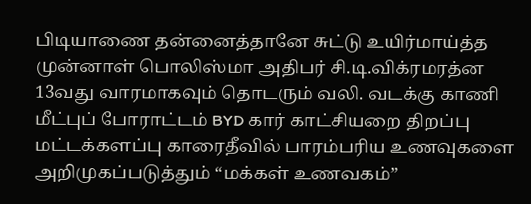பிடியாணை தன்னைத்தானே சுட்டு உயிர்மாய்த்த முன்னாள் பொலிஸ்மா அதிபர் சி.டி.விக்ரமரத்ன 13வது வாரமாகவும் தொடரும் வலி. வடக்கு காணி மீட்புப் போராட்டம் BYD கார் காட்சியறை திறப்பு மட்டக்களப்பு காரைதீவில் பாரம்பரிய உணவுகளை அறிமுகப்படுத்தும் “மக்கள் உணவகம்”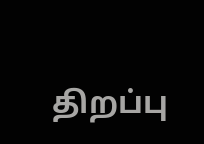திறப்பு